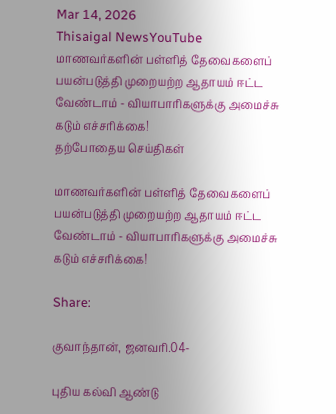Mar 14, 2026
Thisaigal NewsYouTube
மாணவர்களின் பள்ளித் தேவைகளைப் பயன்படுத்தி முறையற்ற ஆதாயம் ஈட்ட வேண்டாம் - வியாபாரிகளுக்கு அமைச்சு கடும் எச்சரிக்கை!
தற்போதைய செய்திகள்

மாணவர்களின் பள்ளித் தேவைகளைப் பயன்படுத்தி முறையற்ற ஆதாயம் ஈட்ட வேண்டாம் - வியாபாரிகளுக்கு அமைச்சு கடும் எச்சரிக்கை!

Share:

குவாந்தான், ஜனவரி.04-

புதிய கல்வி ஆண்டு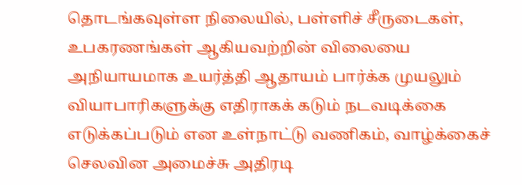தொடங்கவுள்ள நிலையில், பள்ளிச் சீருடைகள், உபகரணங்கள் ஆகியவற்றின் விலையை அநியாயமாக உயர்த்தி ஆதாயம் பார்க்க முயலும் வியாபாரிகளுக்கு எதிராகக் கடும் நடவடிக்கை எடுக்கப்படும் என உள்நாட்டு வணிகம், வாழ்க்கைச் செலவின அமைச்சு அதிரடி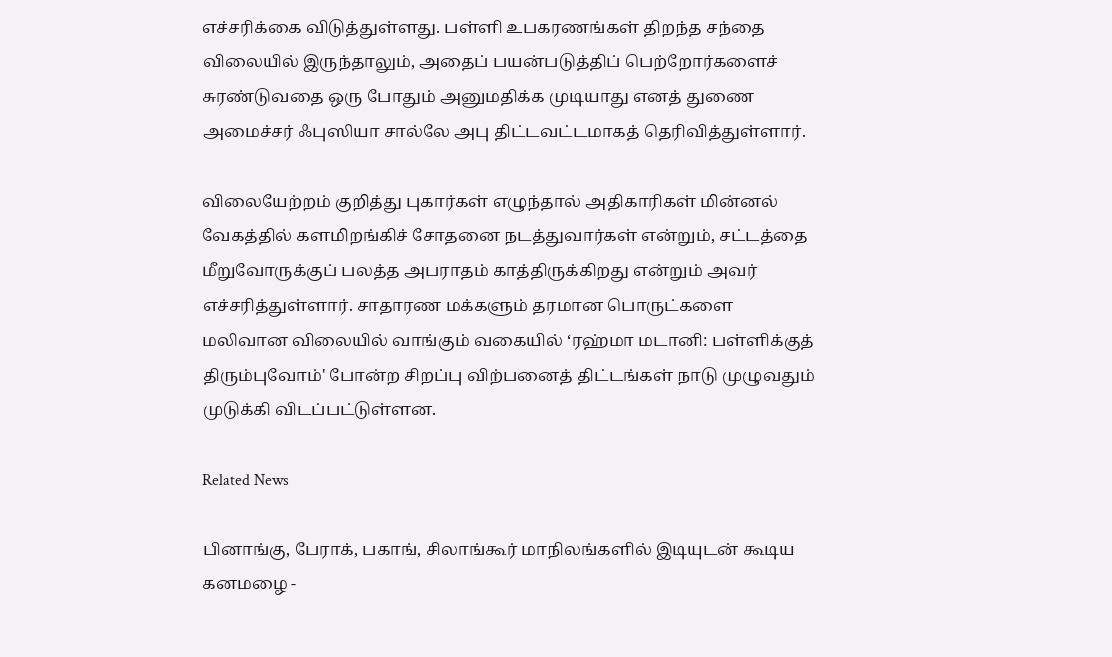எச்சரிக்கை விடுத்துள்ளது. பள்ளி உபகரணங்கள் திறந்த சந்தை விலையில் இருந்தாலும், அதைப் பயன்படுத்திப் பெற்றோர்களைச் சுரண்டுவதை ஒரு போதும் அனுமதிக்க முடியாது எனத் துணை அமைச்சர் ஃபுஸியா சால்லே அபு திட்டவட்டமாகத் தெரிவித்துள்ளார்.

விலையேற்றம் குறித்து புகார்கள் எழுந்தால் அதிகாரிகள் மின்னல் வேகத்தில் களமிறங்கிச் சோதனை நடத்துவார்கள் என்றும், சட்டத்தை மீறுவோருக்குப் பலத்த அபராதம் காத்திருக்கிறது என்றும் அவர் எச்சரித்துள்ளார். சாதாரண மக்களும் தரமான பொருட்களை மலிவான விலையில் வாங்கும் வகையில் ‘ரஹ்மா மடானி: பள்ளிக்குத் திரும்புவோம்' போன்ற சிறப்பு விற்பனைத் திட்டங்கள் நாடு முழுவதும் முடுக்கி விடப்பட்டுள்ளன.

Related News

பினாங்கு, பேராக், பகாங், சிலாங்கூர் மாநிலங்களில் இடியுடன் கூடிய கனமழை -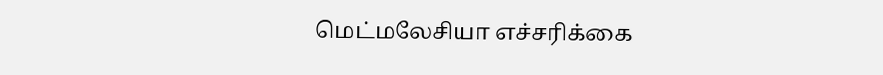மெட்மலேசியா எச்சரிக்கை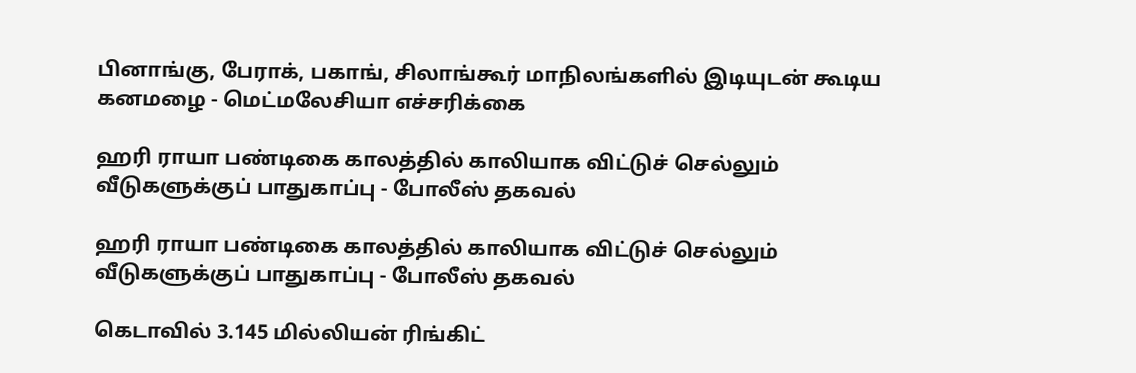பினாங்கு, பேராக், பகாங், சிலாங்கூர் மாநிலங்களில் இடியுடன் கூடிய கனமழை - மெட்மலேசியா எச்சரிக்கை

ஹரி ராயா பண்டிகை காலத்தில் காலியாக விட்டுச் செல்லும் வீடுகளுக்குப் பாதுகாப்பு - போலீஸ் தகவல்

ஹரி ராயா பண்டிகை காலத்தில் காலியாக விட்டுச் செல்லும் வீடுகளுக்குப் பாதுகாப்பு - போலீஸ் தகவல்

கெடாவில் 3.145 மில்லியன் ரிங்கிட்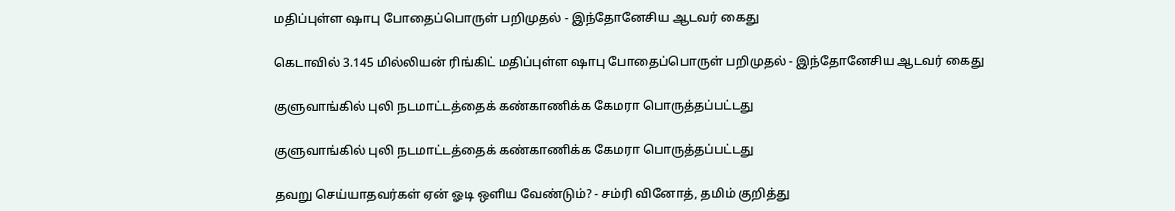மதிப்புள்ள ஷாபு போதைப்பொருள் பறிமுதல் - இந்தோனேசிய ஆடவர் கைது

கெடாவில் 3.145 மில்லியன் ரிங்கிட் மதிப்புள்ள ஷாபு போதைப்பொருள் பறிமுதல் - இந்தோனேசிய ஆடவர் கைது

குளுவாங்கில் புலி நடமாட்டத்தைக் கண்காணிக்க கேமரா பொருத்தப்பட்டது

குளுவாங்கில் புலி நடமாட்டத்தைக் கண்காணிக்க கேமரா பொருத்தப்பட்டது

தவறு செய்யாதவர்கள் ஏன் ஓடி ஒளிய வேண்டும்? - சம்ரி வினோத், தமிம் குறித்து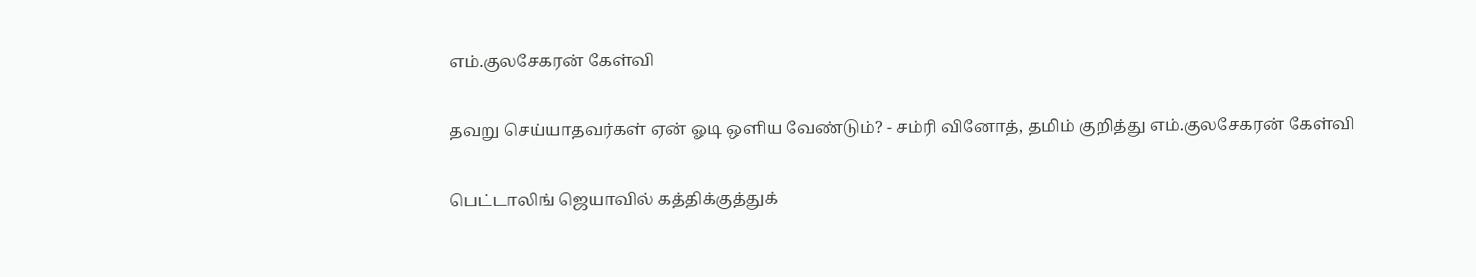எம்.குலசேகரன் கேள்வி

தவறு செய்யாதவர்கள் ஏன் ஓடி ஒளிய வேண்டும்? - சம்ரி வினோத், தமிம் குறித்து எம்.குலசேகரன் கேள்வி

பெட்டாலிங் ஜெயாவில் கத்திக்குத்துக்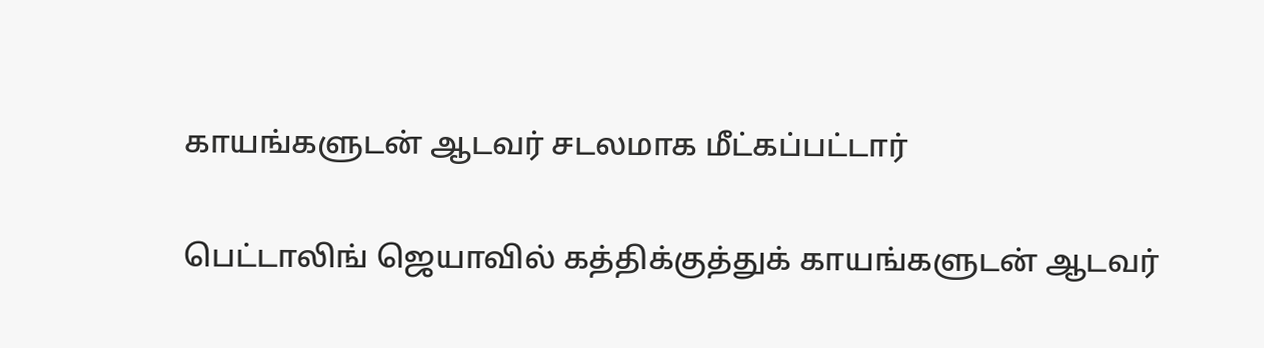காயங்களுடன் ஆடவர் சடலமாக மீட்கப்பட்டார்

பெட்டாலிங் ஜெயாவில் கத்திக்குத்துக் காயங்களுடன் ஆடவர்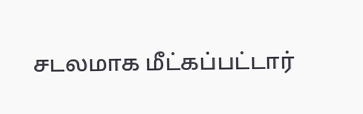சடலமாக மீட்கப்பட்டார்